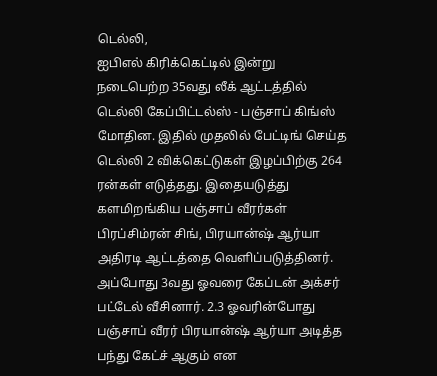டெல்லி,
ஐபிஎல் கிரிக்கெட்டில் இன்று நடைபெற்ற 35வது லீக் ஆட்டத்தில் டெல்லி கேப்பிட்டல்ஸ் - பஞ்சாப் கிங்ஸ் மோதின. இதில் முதலில் பேட்டிங் செய்த டெல்லி 2 விக்கெட்டுகள் இழப்பிற்கு 264 ரன்கள் எடுத்தது. இதையடுத்து களமிறங்கிய பஞ்சாப் வீரர்கள் பிரப்சிம்ரன் சிங், பிரயான்ஷ் ஆர்யா அதிரடி ஆட்டத்தை வெளிப்படுத்தினர்.
அப்போது 3வது ஓவரை கேப்டன் அக்சர் பட்டேல் வீசினார். 2.3 ஓவரின்போது பஞ்சாப் வீரர் பிரயான்ஷ் ஆர்யா அடித்த பந்து கேட்ச் ஆகும் என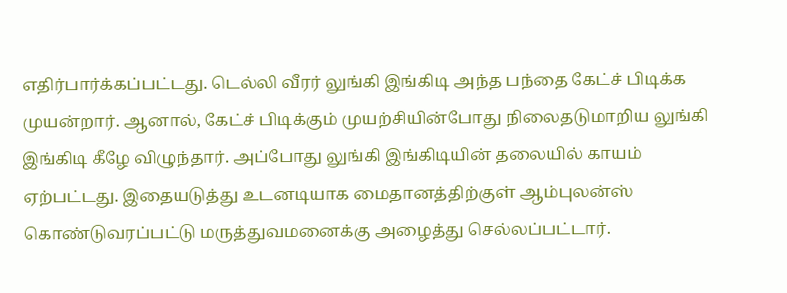எதிர்பார்க்கப்பட்டது. டெல்லி வீரர் லுங்கி இங்கிடி அந்த பந்தை கேட்ச் பிடிக்க முயன்றார். ஆனால், கேட்ச் பிடிக்கும் முயற்சியின்போது நிலைதடுமாறிய லுங்கி இங்கிடி கீழே விழுந்தார். அப்போது லுங்கி இங்கிடியின் தலையில் காயம் ஏற்பட்டது. இதையடுத்து உடனடியாக மைதானத்திற்குள் ஆம்புலன்ஸ் கொண்டுவரப்பட்டு மருத்துவமனைக்கு அழைத்து செல்லப்பட்டார்.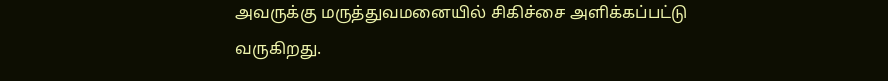அவருக்கு மருத்துவமனையில் சிகிச்சை அளிக்கப்பட்டு வருகிறது.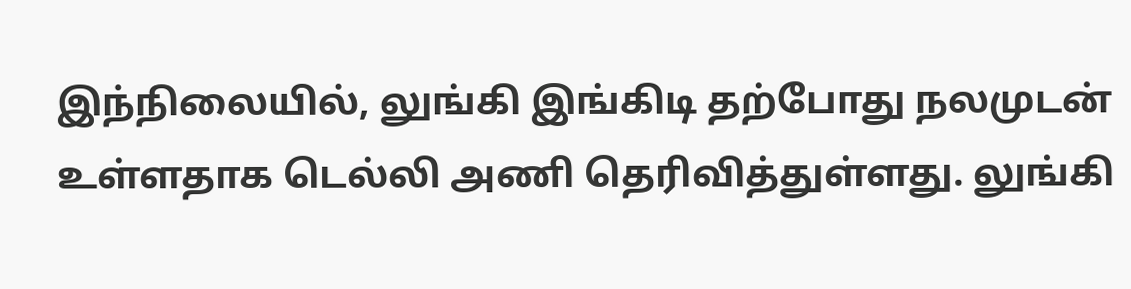இந்நிலையில், லுங்கி இங்கிடி தற்போது நலமுடன் உள்ளதாக டெல்லி அணி தெரிவித்துள்ளது. லுங்கி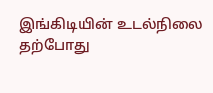இங்கிடியின் உடல்நிலை தற்போது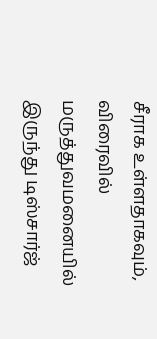சீராக உள்ளதாகவும், விரைவில் மருத்துவமனையில் இருந்து டிஸ்சார்ஜ்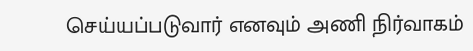செய்யப்படுவார் எனவும் அணி நிர்வாகம்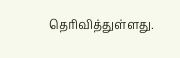தெரிவித்துள்ளது.